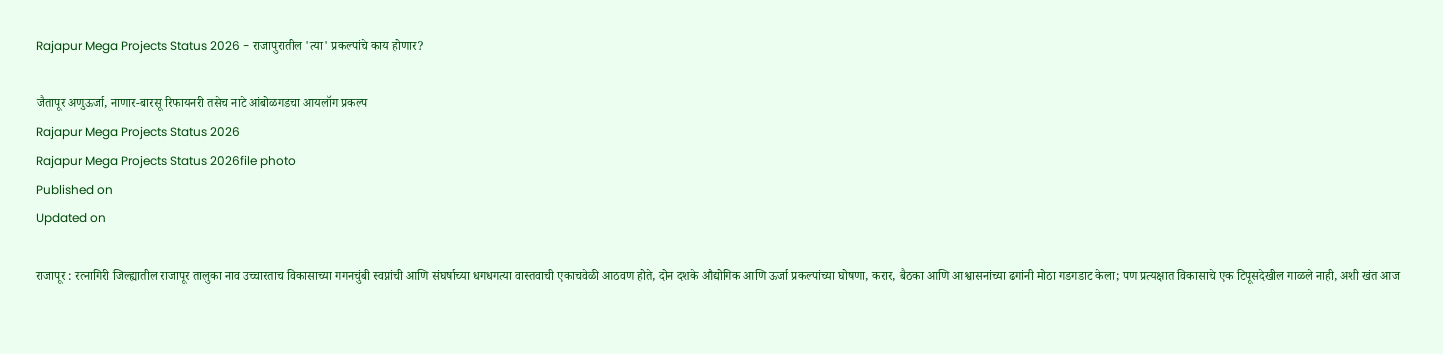Rajapur Mega Projects Status 2026 - राजापुरातील 'त्या' प्रकल्पांचे काय होणार?

जैतापूर अणुऊर्जा, नाणार-बारसू रिफायनरी तसेच नाटे आंबोळगडचा आयलॉग प्रकल्प
Rajapur Mega Projects Status 2026
Rajapur Mega Projects Status 2026file photo
Published on
Updated on

राजापूर : रत्नागिरी जिल्ह्यातील राजापूर तालुका नाव उच्चारताच विकासाच्या गगनचुंबी स्वप्नांची आणि संघर्षाच्या धगधगत्या वास्तवाची एकाचवेळी आठवण होते, दोन दशके औद्योगिक आणि ऊर्जा प्रकल्पांच्या घोषणा, करार, बैठका आणि आश्वासनांच्या ढगांनी मोठा गडगडाट केला; पण प्रत्यक्षात विकासाचे एक टिपूसदेखील गाळले नाही, अशी खंत आज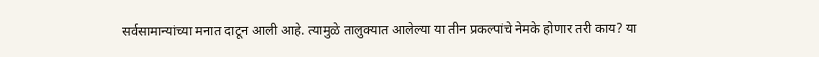सर्वसामान्यांच्या मनात दाटून आली आहे. त्यामुळे तालुक्यात आलेल्या या तीन प्रकल्पांचे नेमके होणार तरी काय? या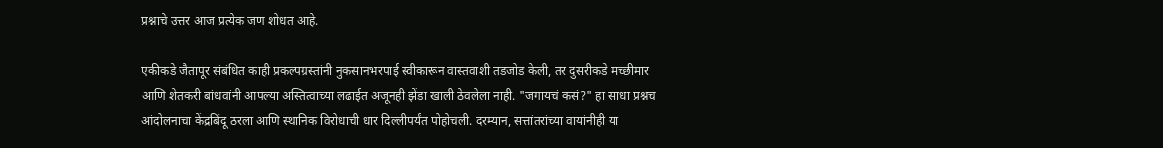प्रश्नाचे उत्तर आज प्रत्येक जण शोधत आहे.

एकीकडे जैतापूर संबंधित काही प्रकल्पग्रस्तांनी नुकसानभरपाई स्वीकारून वास्तवाशी तडजोड केली, तर दुसरीकडे मच्छीमार आणि शेतकरी बांधवांनी आपल्या अस्तित्वाच्या लढाईत अजूनही झेंडा खाली ठेवलेला नाही. "जगायचं कसं?" हा साधा प्रश्नच आंदोलनाचा केंद्रबिंदू ठरला आणि स्थानिक विरोधाची धार दिल्लीपर्यंत पोहोचली. दरम्यान, सत्तांतरांच्या वायांनीही या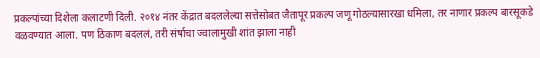प्रकल्पांच्या दिशेला कलाटणी दिली. २०१४ नंतर केंद्रात बदललेल्या सत्तेसोबत जैतापूर प्रकल्प जणू गोठल्यासारखा धमिला, तर नाणार प्रकल्प बारसूकडे वळवण्यात आला. पण ठिकाण बदललं, तरी संर्षाचा ज्वालामुखी शांत झाला नाही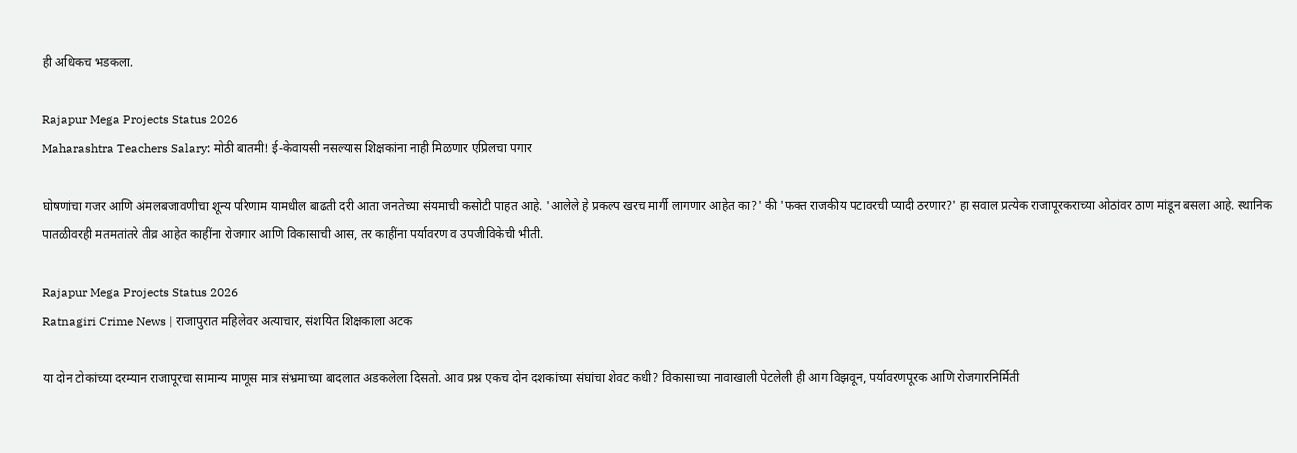ही अधिकच भडकला.

Rajapur Mega Projects Status 2026
Maharashtra Teachers Salary: मोठी बातमी! ई-केवायसी नसल्यास शिक्षकांना नाही मिळणार एप्रिलचा पगार

घोषणांचा गजर आणि अंमलबजावणीचा शून्य परिणाम यामधील बाढती दरी आता जनतेच्या संयमाची कसोटी पाहत आहे. 'आलेले हे प्रकल्प खरच मार्गी लागणार आहेत का?' की 'फक्त राजकीय पटावरची प्यादी ठरणार?' हा सवाल प्रत्येक राजापूरकराच्या ओठांवर ठाण मांडून बसला आहे. स्थानिक पातळीवरही मतमतांतरे तीव्र आहेत काहींना रोजगार आणि विकासाची आस, तर काहींना पर्यावरण व उपजीविकेची भीती.

Rajapur Mega Projects Status 2026
Ratnagiri Crime News | राजापुरात महिलेवर अत्याचार, संशयित शिक्षकाला अटक

या दोन टोकांच्या दरम्यान राजापूरचा सामान्य माणूस मात्र संभ्रमाच्या बादलात अडकलेला दिसतो. आव प्रश्न एकच दोन दशकांच्या संघांचा शेवट कधी? विकासाच्या नावाखाली पेटलेली ही आग विझवून, पर्यावरणपूरक आणि रोजगारनिर्मिती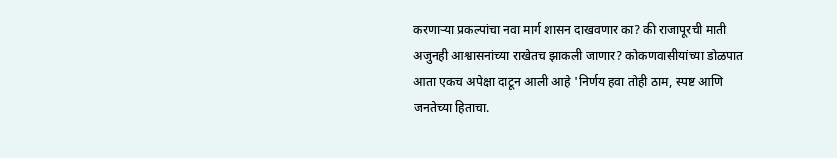करणाऱ्या प्रकल्पांचा नवा मार्ग शासन दाखवणार का? की राजापूरची माती अजुनही आश्वासनांच्या राखेतच झाकली जाणार? कोकणवासीयांच्या डोळपात आता एकच अपेक्षा दाटून आली आहे 'निर्णय हवा तोही ठाम, स्पष्ट आणि जनतेच्या हिताचा.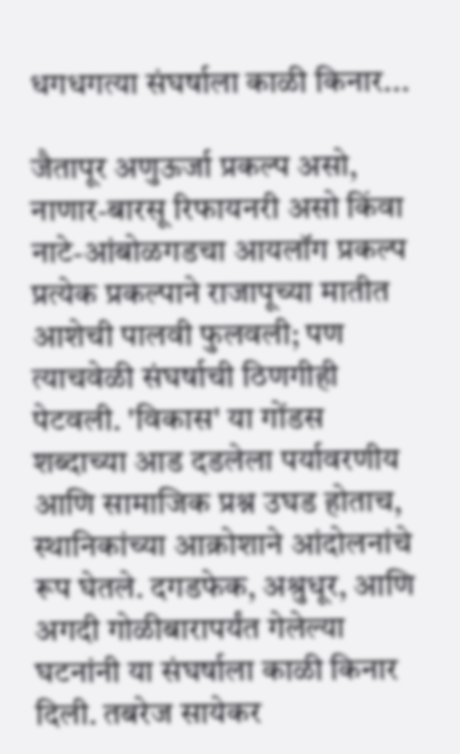धगधगत्या संघर्षाला काळी किनार...

जैतापूर अणुऊर्जा प्रकल्प असो, नाणार-बारसू रिफायनरी असो किंवा नाटे-आंबोळगडचा आयलॉग प्रकल्प प्रत्येक प्रकल्पाने राजापूच्या मातीत आशेची पालवी फुलवली; पण त्याचवेळी संघर्षाची ठिणगीही पेटवली. 'विकास' या गोंडस शब्दाच्या आड दडलेला पर्यावरणीय आणि सामाजिक प्रश्न उघड होताच, स्थानिकांच्या आक्रोशाने आंदोलनांचे रूप घेतले. दगडफेक, अश्रुधूर, आणि अगदी गोळीबारापर्यंत गेलेल्या घटनांनी या संघर्षाला काळी किनार दिली. तबरेज सायेकर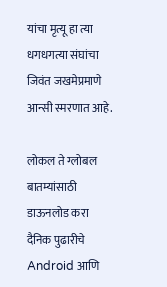यांचा मृत्यू हा त्या धगधगत्या संघांचा जिवंत जखमेप्रमाणे आन्सी स्मरणात आहे.

लोकल ते ग्लोबल बातम्यांसाठी डाऊनलोड करा दैनिक पुढारीचे Android आणि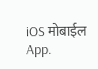iOS मोबाईल App.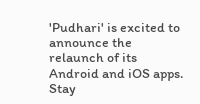'Pudhari' is excited to announce the relaunch of its Android and iOS apps. Stay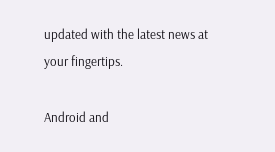updated with the latest news at your fingertips.

Android and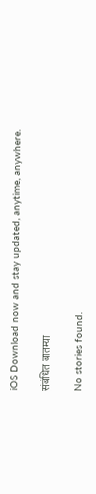iOS Download now and stay updated, anytime, anywhere.

संबंधित बातम्या

No stories found.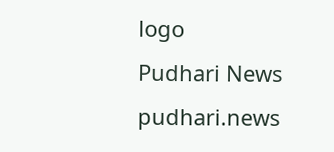logo
Pudhari News
pudhari.news